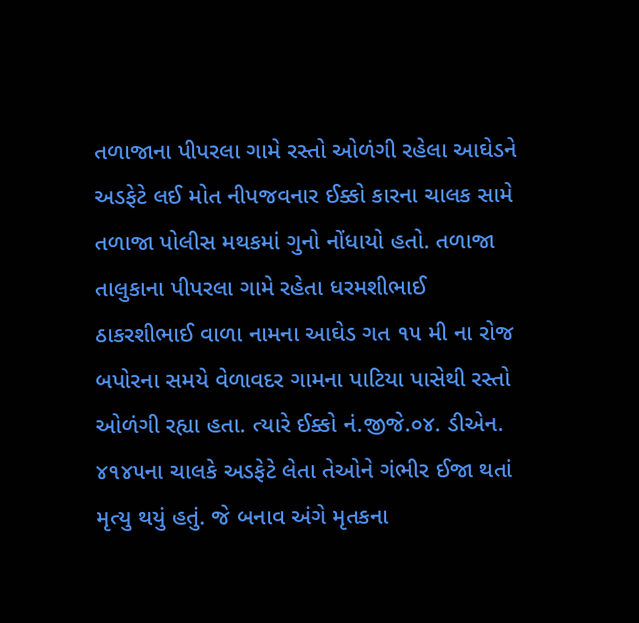તળાજાના પીપરલા ગામે રસ્તો ઓળંગી રહેલા આઘેડને અડફેટે લઈ મોત નીપજવનાર ઈક્કો કારના ચાલક સામે તળાજા પોલીસ મથકમાં ગુનો નોંધાયો હતો. તળાજા તાલુકાના પીપરલા ગામે રહેતા ધરમશીભાઈ ઠાકરશીભાઈ વાળા નામના આઘેડ ગત ૧૫ મી ના રોજ બપોરના સમયે વેળાવદર ગામના પાટિયા પાસેથી રસ્તો ઓળંગી રહ્યા હતા. ત્યારે ઈક્કો નં.જીજે.૦૪. ડીએન. ૪૧૪૫ના ચાલકે અડફેટે લેતા તેઓને ગંભીર ઈજા થતાં મૃત્યુ થયું હતું. જે બનાવ અંગે મૃતકના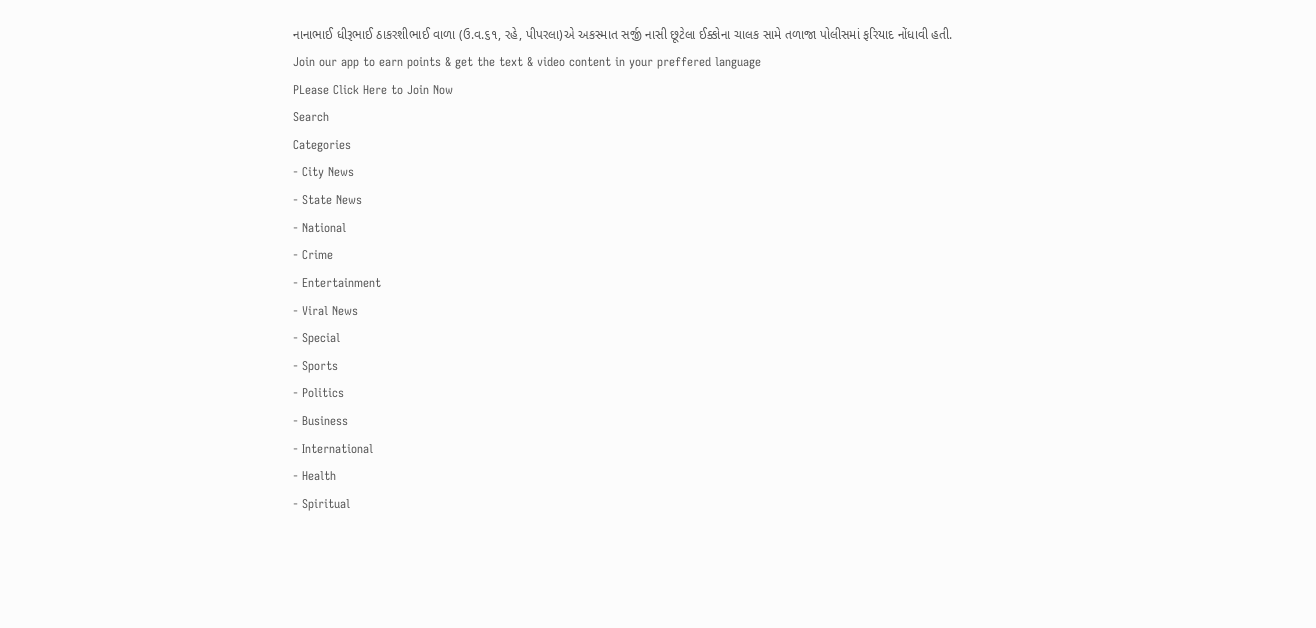નાનાભાઈ ધીરૂભાઈ ઠાકરશીભાઈ વાળા (ઉ.વ.૬૧, રહે, પીપરલા)એ અકસ્માત સર્જી નાસી છૂટેલા ઈક્કોના ચાલક સામે તળાજા પોલીસમાં ફરિયાદ નોંધાવી હતી.
Join our app to earn points & get the text & video content in your preffered language
PLease Click Here to Join Now
Search
Categories
- City News
- State News
- National
- Crime
- Entertainment
- Viral News
- Special
- Sports
- Politics
- Business
- International
- Health
- Spiritual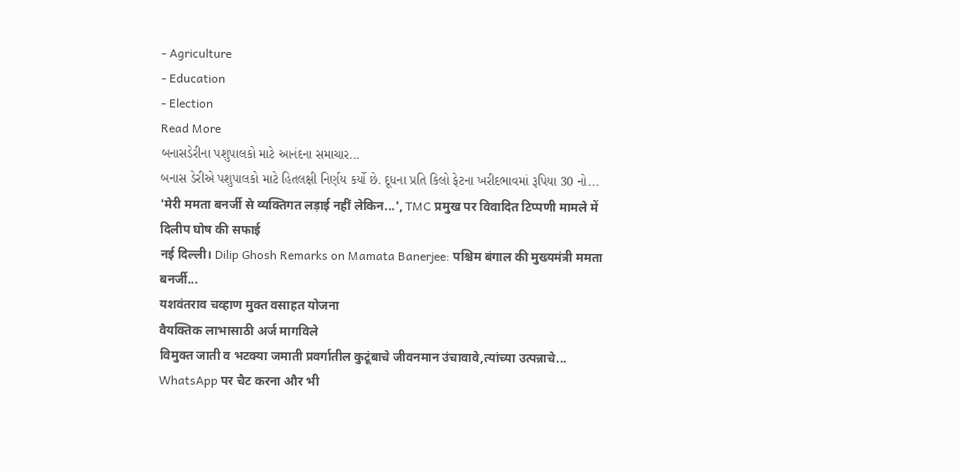- Agriculture
- Education
- Election
Read More
બનાસડેરીના પશુપાલકો માટે આનંદના સમાચાર...
બનાસ ડેરીએ પશુપાલકો માટે હિતલક્ષી નિર્ણય કર્યો છે. દૂધના પ્રતિ કિલો ફેટના ખરીદભાવમાં રૂપિયા 30 નો...
'मेरी ममता बनर्जी से व्यक्तिगत लड़ाई नहीं लेकिन...', TMC प्रमुख पर विवादित टिप्पणी मामले में दिलीप घोष की सफाई
नई दिल्ली। Dilip Ghosh Remarks on Mamata Banerjee: पश्चिम बंगाल की मुख्यमंत्री ममता बनर्जी...
यशवंतराव चव्हाण मुक्त वसाहत योजना
वैयक्तिक लाभासाठी अर्ज मागविले
विमुक्त जाती व भटक्या जमाती प्रवर्गातील कुटूंबाचे जीवनमान उंचावावे,त्यांच्या उत्पन्नाचे...
WhatsApp पर चैट करना और भी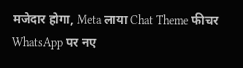मजेदार होगा, Meta लाया Chat Theme फीचर
WhatsApp पर नए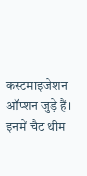कस्टमाइजेशन ऑप्शन जुड़े हैं। इनमें चैट थीम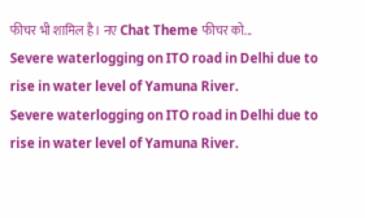फीचर भी शामिल है। नए Chat Theme फीचर को...
Severe waterlogging on ITO road in Delhi due to rise in water level of Yamuna River.
Severe waterlogging on ITO road in Delhi due to rise in water level of Yamuna River.